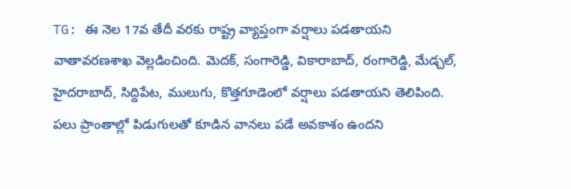TG: ఈ నెల 17వ తేదీ వరకు రాష్ట్ర వ్యాప్తంగా వర్షాలు పడతాయని వాతావరణశాఖ వెల్లడించింది. మెదక్, సంగారెడ్డి, వికారాబాద్, రంగారెడ్డి, మేడ్చల్, హైదరాబాద్, సిద్దిపేట, ములుగు, కొత్తగూడెంలో వర్షాలు పడతాయని తెలిపింది. పలు ప్రాంతాల్లో పిడుగులతో కూడిన వానలు పడే అవకాశం ఉందని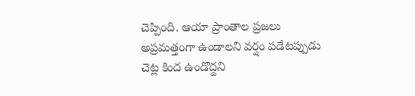చెప్పింది. ఆయా ప్రాంతాల ప్రజలు అప్రమత్తంగా ఉండాలని వర్షం పడేటప్పుడు చెట్ల కింద ఉండొద్దని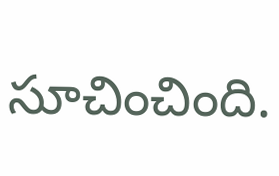సూచించింది.